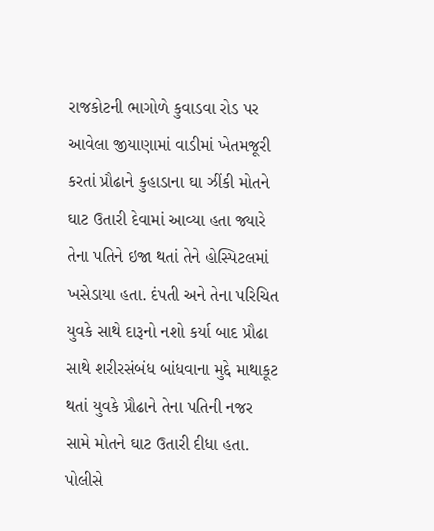રાજકોટની ભાગોળે કુવાડવા રોડ પર આવેલા જીયાણામાં વાડીમાં ખેતમજૂરી કરતાં પ્રૌઢાને કુહાડાના ઘા ઝીંકી મોતને ઘાટ ઉતારી દેવામાં આવ્યા હતા જ્યારે તેના પતિને ઇજા થતાં તેને હોસ્પિટલમાં ખસેડાયા હતા. દંપતી અને તેના પરિચિત યુવકે સાથે દારૂનો નશો કર્યા બાદ પ્રૌઢા સાથે શરીરસંબંધ બાંધવાના મુદ્દે માથાકૂટ થતાં યુવકે પ્રૌઢાને તેના પતિની નજર સામે મોતને ઘાટ ઉતારી દીધા હતા. પોલીસે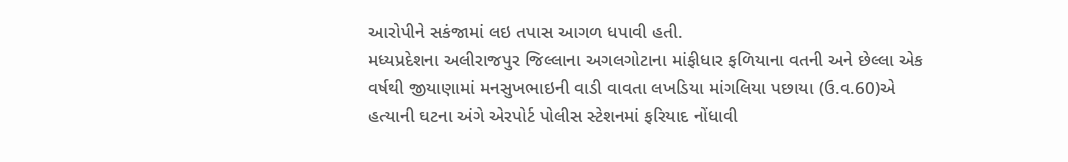આરોપીને સકંજામાં લઇ તપાસ આગળ ધપાવી હતી.
મધ્યપ્રદેશના અલીરાજપુર જિલ્લાના અગલગોટાના માંફીધાર ફળિયાના વતની અને છેલ્લા એક વર્ષથી જીયાણામાં મનસુખભાઇની વાડી વાવતા લખડિયા માંગલિયા પછાયા (ઉ.વ.60)એ હત્યાની ઘટના અંગે એરપોર્ટ પોલીસ સ્ટેશનમાં ફરિયાદ નોંધાવી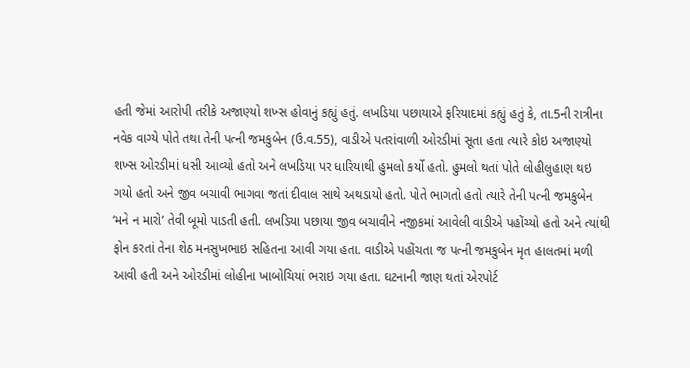હતી જેમાં આરોપી તરીકે અજાણ્યો શખ્સ હોવાનું કહ્યું હતું. લખડિયા પછાયાએ ફરિયાદમાં કહ્યું હતું કે, તા.5ની રાત્રીના નવેક વાગ્યે પોતે તથા તેની પત્ની જમકુબેન (ઉ.વ.55), વાડીએ પતરાંવાળી ઓરડીમાં સૂતા હતા ત્યારે કોઇ અજાણ્યો શખ્સ ઓરડીમાં ધસી આવ્યો હતો અને લખડિયા પર ધારિયાથી હુમલો કર્યો હતો. હુમલો થતાં પોતે લોહીલુહાણ થઇ ગયો હતો અને જીવ બચાવી ભાગવા જતાં દીવાલ સાથે અથડાયો હતો. પોતે ભાગતો હતો ત્યારે તેની પત્ની જમકુબેન ‘મને ન મારો’ તેવી બૂમો પાડતી હતી. લખડિયા પછાયા જીવ બચાવીને નજીકમાં આવેલી વાડીએ પહોંચ્યો હતો અને ત્યાંથી ફોન કરતાં તેના શેઠ મનસુખભાઇ સહિતના આવી ગયા હતા. વાડીએ પહોંચતા જ પત્ની જમકુબેન મૃત હાલતમાં મળી આવી હતી અને ઓરડીમાં લોહીના ખાબોચિયાં ભરાઇ ગયા હતા. ઘટનાની જાણ થતાં એરપોર્ટ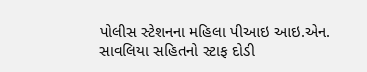પોલીસ સ્ટેશનના મહિલા પીઆઇ આઇ.એન. સાવલિયા સહિતનો સ્ટાફ દોડી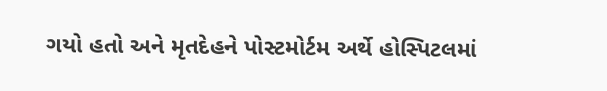ગયો હતો અને મૃતદેહને પોસ્ટમોર્ટમ અર્થે હોસ્પિટલમાં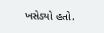ખસેડ્યો હતો.